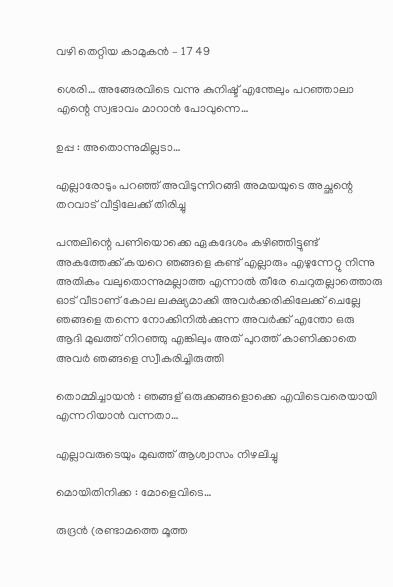വഴി തെറ്റിയ കാമുകൻ – 17 49

ശെരി… അങ്ങേരവിടെ വന്നു കുനിഷ്ട് എന്തേലും പറഞ്ഞാലാ എന്റെ സ്വഭാവം മാറാൻ പോവുന്നെ…

ഉപ്പ : അതൊന്നുമില്ലടാ…

എല്ലാരോടും പറഞ്ഞ് അവിടുന്നിറങ്ങി അമയയുടെ അച്ഛന്റെ തറവാട് വീട്ടിലേക്ക് തിരിച്ചു

പന്തലിന്റെ പണിയൊക്കെ ഏകദേശം കഴിഞ്ഞിട്ടുണ്ട് അകത്തേക്ക് കയറെ ഞങ്ങളെ കണ്ട് എല്ലാരും എഴുന്നേറ്റു നിന്നു അതികം വലുതൊന്നുമല്ലാത്ത എന്നാൽ തീരേ ചെറുതല്ലാത്തൊരു ഓട് വീടാണ് കോല ലക്ഷ്യമാക്കി അവർക്കരികിലേക്ക് ചെല്ലേ ഞങ്ങളെ തന്നെ നോക്കിനിൽക്കുന്ന അവർക്ക് എന്തോ ഒരു ആദി മുഖത്ത് നിറഞ്ഞു എങ്കിലും അത് പുറത്ത് കാണിക്കാതെ അവർ ഞങ്ങളെ സ്വീകരിച്ചിരുത്തി

തൊമ്മിച്ചായൻ : ഞങ്ങള് ഒരുക്കങ്ങളൊക്കെ എവിടെവരെയായി എന്നറിയാൻ വന്നതാ…

എല്ലാവരുടെയും മുഖത്ത് ആശ്വാസം നിഴലിച്ചു

മൊയിതിനിക്ക : മോളെവിടെ…

രുദ്രൻ (രണ്ടാമത്തെ മൂത്ത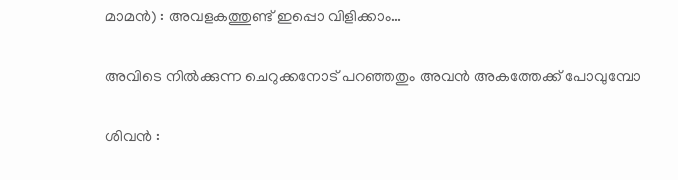മാമൻ) : അവളകത്തുണ്ട് ഇപ്പൊ വിളിക്കാം…

അവിടെ നിൽക്കുന്ന ചെറുക്കനോട് പറഞ്ഞതും അവൻ അകത്തേക്ക് പോവുമ്പോ

ശിവൻ :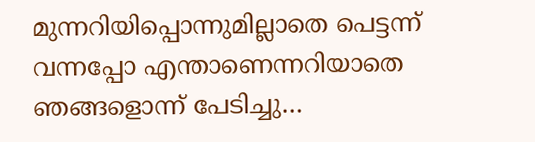മുന്നറിയിപ്പൊന്നുമില്ലാതെ പെട്ടന്ന് വന്നപ്പോ എന്താണെന്നറിയാതെ ഞങ്ങളൊന്ന് പേടിച്ചു…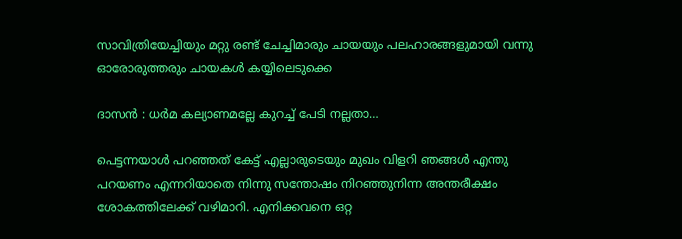സാവിത്രിയേച്ചിയും മറ്റു രണ്ട് ചേച്ചിമാരും ചായയും പലഹാരങ്ങളുമായി വന്നു ഓരോരുത്തരും ചായകൾ കയ്യിലെടുക്കെ

ദാസൻ : ധർമ കല്യാണമല്ലേ കുറച്ച് പേടി നല്ലതാ…

പെട്ടന്നയാൾ പറഞ്ഞത് കേട്ട് എല്ലാരുടെയും മുഖം വിളറി ഞങ്ങൾ എന്തു പറയണം എന്നറിയാതെ നിന്നു സന്തോഷം നിറഞ്ഞുനിന്ന അന്തരീക്ഷം ശോകത്തിലേക്ക് വഴിമാറി. എനിക്കവനെ ഒറ്റ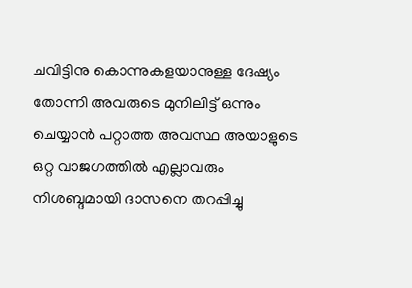ചവിട്ടിനു കൊന്നുകളയാനുള്ള ദേഷ്യം തോന്നി അവരുടെ മുനിലിട്ട് ഒന്നും ചെയ്യാൻ പറ്റാത്ത അവസ്ഥ അയാളുടെ ഒറ്റ വാജഗത്തിൽ എല്ലാവരും നിശബ്ദമായി ദാസനെ തറപ്പിച്ചു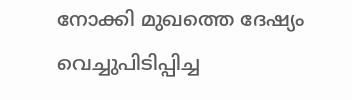നോക്കി മുഖത്തെ ദേഷ്യം വെച്ചുപിടിപ്പിച്ച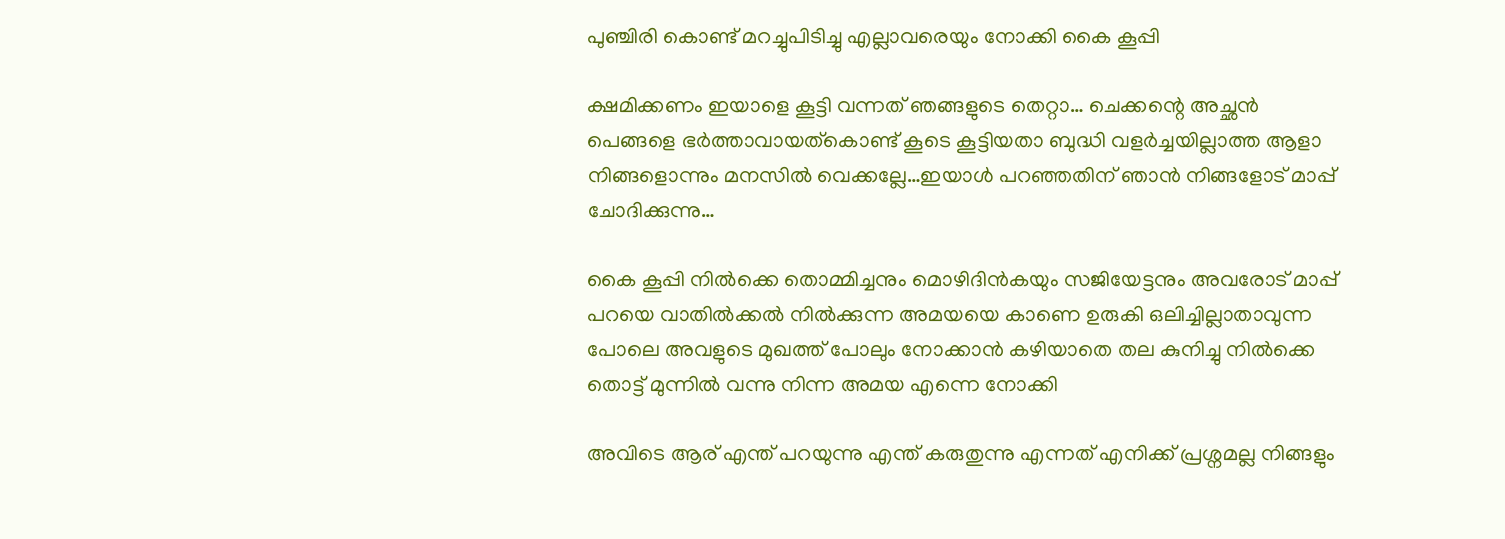പുഞ്ചിരി കൊണ്ട് മറച്ചുപിടിച്ചു എല്ലാവരെയും നോക്കി കൈ കൂപ്പി

ക്ഷമിക്കണം ഇയാളെ കൂട്ടി വന്നത് ഞങ്ങളുടെ തെറ്റാ… ചെക്കന്റെ അച്ഛൻ പെങ്ങളെ ഭർത്താവായത്കൊണ്ട് കൂടെ കൂട്ടിയതാ ബുദ്ധി വളർച്ചയില്ലാത്ത ആളാ നിങ്ങളൊന്നും മനസിൽ വെക്കല്ലേ…ഇയാൾ പറഞ്ഞതിന് ഞാൻ നിങ്ങളോട് മാപ്പ് ചോദിക്കുന്നു…

കൈ കൂപ്പി നിൽക്കെ തൊമ്മിച്ചനും മൊഴിദിൻകയും സജിയേട്ടനും അവരോട് മാപ്പ് പറയെ വാതിൽക്കൽ നിൽക്കുന്ന അമയയെ കാണെ ഉരുകി ഒലിച്ചില്ലാതാവുന്ന പോലെ അവളുടെ മുഖത്ത് പോലും നോക്കാൻ കഴിയാതെ തല കുനിച്ചു നിൽക്കെ തൊട്ട് മുന്നിൽ വന്നു നിന്ന അമയ എന്നെ നോക്കി

അവിടെ ആര് എന്ത് പറയുന്നു എന്ത് കരുതുന്നു എന്നത് എനിക്ക് പ്രശ്നമല്ല നിങ്ങളും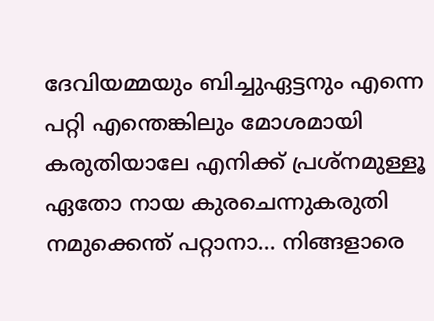ദേവിയമ്മയും ബിച്ചുഏട്ടനും എന്നെ പറ്റി എന്തെങ്കിലും മോശമായി കരുതിയാലേ എനിക്ക് പ്രശ്നമുള്ളൂ ഏതോ നായ കുരചെന്നുകരുതി നമുക്കെന്ത് പറ്റാനാ… നിങ്ങളാരെ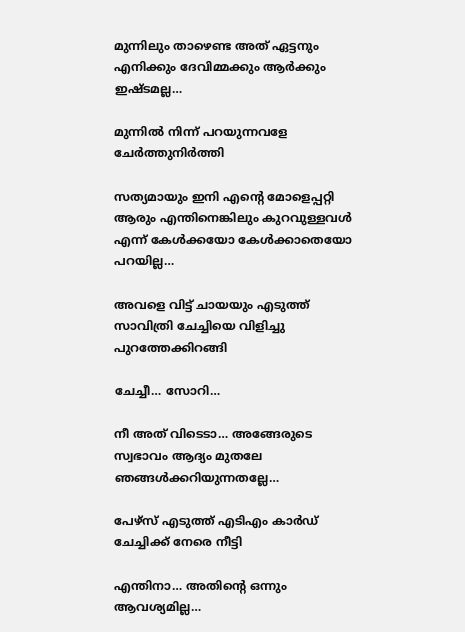മുന്നിലും താഴെണ്ട അത് ഏട്ടനും എനിക്കും ദേവിമ്മക്കും ആർക്കും ഇഷ്ടമല്ല…

മുന്നിൽ നിന്ന് പറയുന്നവളേ ചേർത്തുനിർത്തി

സത്യമായും ഇനി എന്റെ മോളെപ്പറ്റി ആരും എന്തിനെങ്കിലും കുറവുള്ളവൾ എന്ന് കേൾക്കയോ കേൾക്കാതെയോ പറയില്ല…

അവളെ വിട്ട് ചായയും എടുത്ത് സാവിത്രി ചേച്ചിയെ വിളിച്ചു പുറത്തേക്കിറങ്ങി

ചേച്ചീ… സോറി…

നീ അത് വിടെടാ… അങ്ങേരുടെ സ്വഭാവം ആദ്യം മുതലേ ഞങ്ങൾക്കറിയുന്നതല്ലേ…

പേഴ്‌സ് എടുത്ത് എടിഎം കാർഡ് ചേച്ചിക്ക് നേരെ നീട്ടി

എന്തിനാ… അതിന്റെ ഒന്നും ആവശ്യമില്ല…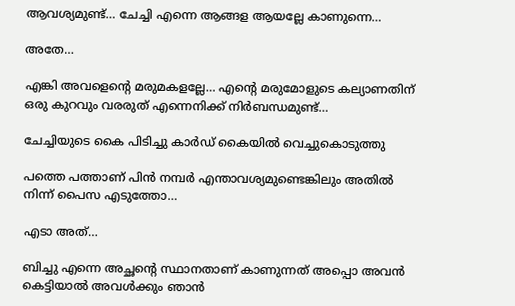ആവശ്യമുണ്ട്… ചേച്ചി എന്നെ ആങ്ങള ആയല്ലേ കാണുന്നെ…

അതേ…

എങ്കി അവളെന്റെ മരുമകളല്ലേ… എന്റെ മരുമോളുടെ കല്യാണതിന് ഒരു കുറവും വരരുത് എന്നെനിക്ക് നിർബന്ധമുണ്ട്…

ചേച്ചിയുടെ കൈ പിടിച്ചു കാർഡ് കൈയിൽ വെച്ചുകൊടുത്തു

പത്തെ പത്താണ് പിൻ നമ്പർ എന്താവശ്യമുണ്ടെങ്കിലും അതിൽ നിന്ന് പൈസ എടുത്തോ…

എടാ അത്…

ബിച്ചു എന്നെ അച്ഛന്റെ സ്ഥാനതാണ് കാണുന്നത് അപ്പൊ അവൻ കെട്ടിയാൽ അവൾക്കും ഞാൻ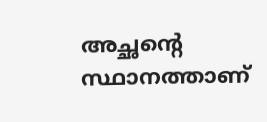അച്ഛന്റെ സ്ഥാനത്താണ്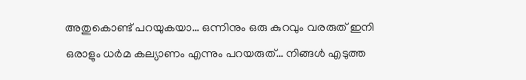അതുകൊണ്ട് പറയുകയാ… ഒന്നിനും ഒരു കുറവും വരരുത് ഇനി ഒരാളും ധർമ കല്യാണം എന്നും പറയരുത്… നിങ്ങൾ എടുത്ത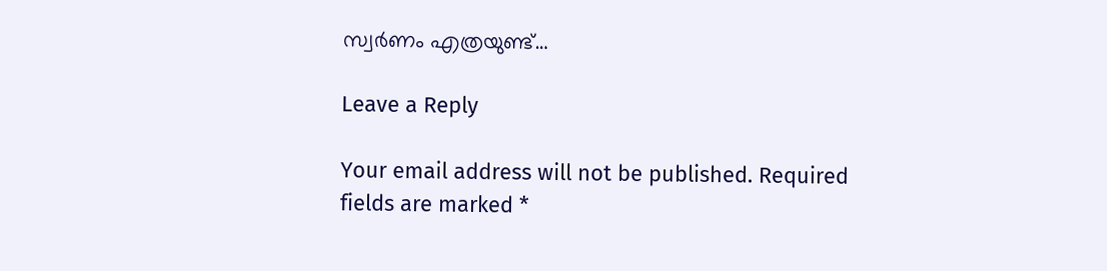സ്വർണം എത്രയുണ്ട്…

Leave a Reply

Your email address will not be published. Required fields are marked *